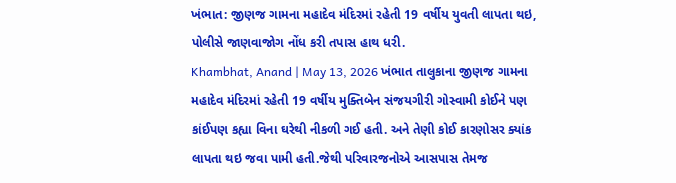ખંભાત: જીણજ ગામના મહાદેવ મંદિરમાં રહેતી 19 વર્ષીય યુવતી લાપતા થઇ, પોલીસે જાણવાજોગ નોંધ કરી તપાસ હાથ ધરી.
Khambhat, Anand | May 13, 2026 ખંભાત તાલુકાના જીણજ ગામના મહાદેવ મંદિરમાં રહેતી 19 વર્ષીય મુક્તિબેન સંજયગીરી ગોસ્વામી કોઈને પણ કાંઈપણ કહ્યા વિના ઘરેથી નીકળી ગઈ હતી. અને તેણી કોઈ કારણોસર ક્યાંક લાપતા થઇ જવા પામી હતી.જેથી પરિવારજનોએ આસપાસ તેમજ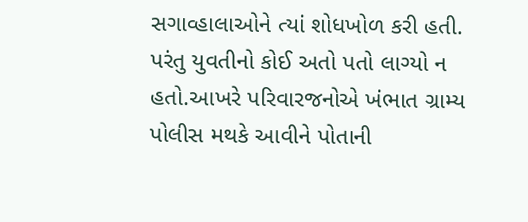સગાવ્હાલાઓને ત્યાં શોધખોળ કરી હતી. પરંતુ યુવતીનો કોઈ અતો પતો લાગ્યો ન હતો.આખરે પરિવારજનોએ ખંભાત ગ્રામ્ય પોલીસ મથકે આવીને પોતાની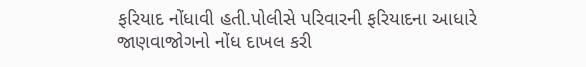ફરિયાદ નોંધાવી હતી.પોલીસે પરિવારની ફરિયાદના આધારે જાણવાજોગનો નોંધ દાખલ કરી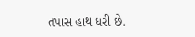તપાસ હાથ ધરી છે.